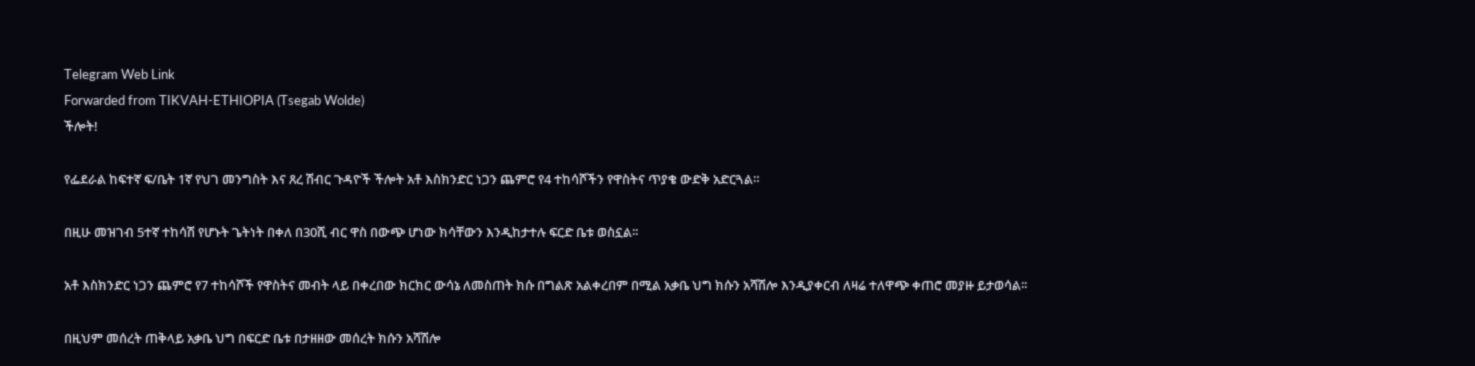Telegram Web Link
Forwarded from TIKVAH-ETHIOPIA (Tsegab Wolde)
ችሎት!

የፌደራል ከፍተኛ ፍ/ቤት 1ኛ የህገ መንግስት እና ጸረ ሽብር ጉዳዮች ችሎት አቶ እስክንድር ነጋን ጨምሮ የ4 ተከሳሾችን የዋስትና ጥያቄ ውድቅ አድርጓል።

በዚሁ መዝገብ 5ተኛ ተከሳሽ የሆኑት ጌትነት በቀለ በ30ሺ ብር ዋስ በውጭ ሆነው ክሳቸውን እንዲከታተሉ ፍርድ ቤቱ ወስኗል፡፡

አቶ እስክንድር ነጋን ጨምሮ የ7 ተከሳሾች የዋስትና መብት ላይ በቀረበው ክርክር ውሳኔ ለመስጠት ክሱ በግልጽ አልቀረበም በሚል አቃቤ ህግ ክሱን አሻሽሎ እንዲያቀርብ ለዛሬ ተለዋጭ ቀጠሮ መያዙ ይታወሳል፡፡

በዚህም መሰረት ጠቅላይ አቃቤ ህግ በፍርድ ቤቱ በታዘዘው መሰረት ክሱን አሻሽሎ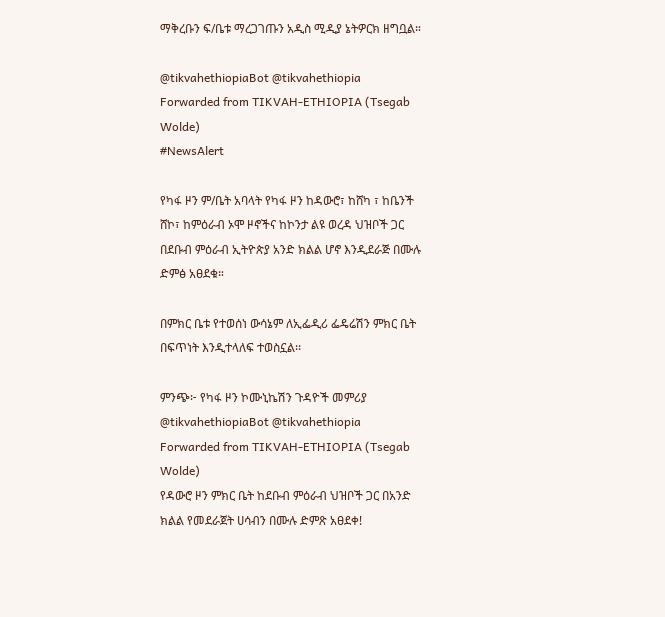ማቅረቡን ፍ/ቤቱ ማረጋገጡን አዲስ ሚዲያ ኔትዎርክ ዘግቧል።

@tikvahethiopiaBot @tikvahethiopia
Forwarded from TIKVAH-ETHIOPIA (Tsegab Wolde)
#NewsAlert

የካፋ ዞን ም/ቤት አባላት የካፋ ዞን ከዳውሮ፣ ከሸካ ፣ ከቤንች ሸኮ፣ ከምዕራብ ኦሞ ዞኖችና ከኮንታ ልዩ ወረዳ ህዝቦች ጋር በደቡብ ምዕራብ ኢትዮጵያ አንድ ክልል ሆኖ እንዲደራጅ በሙሉ ድምፅ አፀደቁ።

በምክር ቤቱ የተወሰነ ውሳኔም ለኢፌዲሪ ፌዴሬሽን ምክር ቤት በፍጥነት እንዲተላለፍ ተወስኗል፡፡

ምንጭ፦ የካፋ ዞን ኮሙኒኬሽን ጉዳዮች መምሪያ
@tikvahethiopiaBot @tikvahethiopia
Forwarded from TIKVAH-ETHIOPIA (Tsegab Wolde)
የዳውሮ ዞን ምክር ቤት ከደቡብ ምዕራብ ህዝቦች ጋር በአንድ ክልል የመደራጀት ሀሳብን በሙሉ ድምጽ አፀደቀ!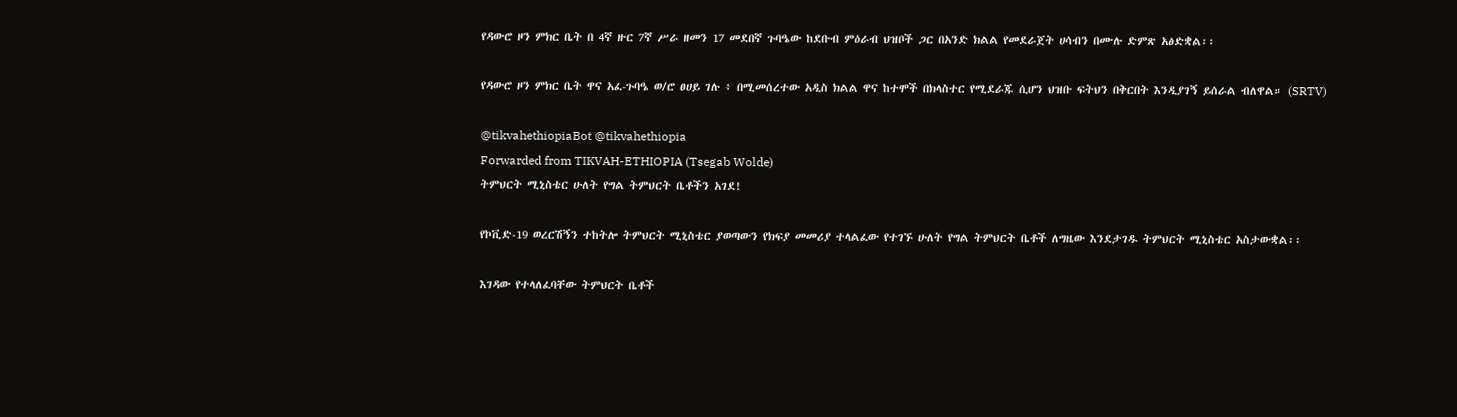የዳውሮ ዞን ምክር ቤት በ 4ኛ ዙር 7ኛ ሥራ ዘመን 17 መደበኛ ጉባዔው ከደቡብ ምዕራብ ህዝቦች ጋር በአንድ ክልል የመደራጀት ሀሳብን በሙሉ ድምጽ አፅድቋል፡፡

የዳውሮ ዞን ምክር ቤት ዋና አፈ-ጉባዔ ወ/ሮ ፀሀይ ገሉ ፥ በሚመሰረተው አዲስ ክልል ዋና ከተሞች በክላስተር የሚደራጁ ሲሆን ህዝቡ ፍትህን በቅርበት እንዲያገኝ ይሰራል ብለዋል። (SRTV)

@tikvahethiopiaBot @tikvahethiopia
Forwarded from TIKVAH-ETHIOPIA (Tsegab Wolde)
ትምህርት ሚኒስቴር ሁለት የግል ትምህርት ቤቶችን አገደ!

የኮቪድ-19 ወረርሽኝን ተከትሎ ትምህርት ሚኒስቴር ያወጣውን የክፍያ መመሪያ ተላልፈው የተገኙ ሁለት የግል ትምህርት ቤቶች ለግዜው እንደታገዱ ትምህርት ሚኒስቴር አስታውቋል፡፡

እገዳው የተላለፈባቸው ትምህርት ቤቶች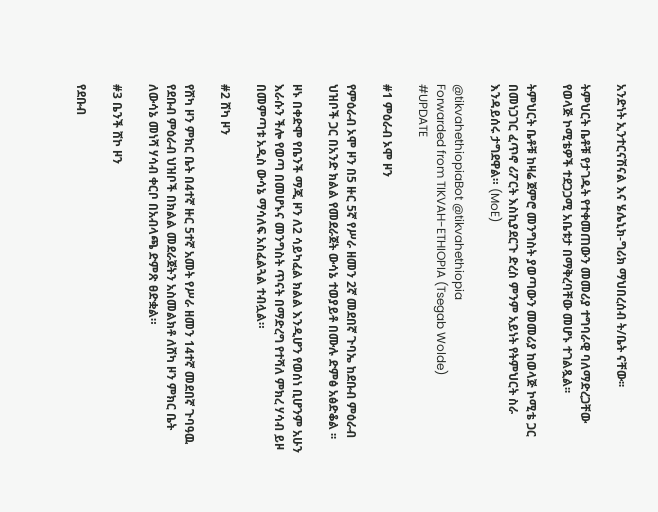አንድነት ኢንተርናሽናል እና ሄሌኒክ-ግሪክ ማህበረሰብ ት/ቤት ናቸው፡፡

ትምህርት ቤቶቹ የታገዱት የተቀመጠውን መመሪያ ተግባራዊ ባለማድረጋቸው የወላጅ ኮሚቴዎች ተደጋጋሚ አቤቱታ በማቅረባቸው መሆኑ ተገልጿል፡፡

ትምህርት ቤቶቹ ከዛሬ ጀምሮ መንግስት ያወጣውን መመሪያ ከወላጅ ኮሚቴ ጋር በመነጋገር ፈጥኖ ሪፖርት እስኪያደርጉ ድረስ ምንም አይነት የትምህርት ስራ እንዳይሰሩ ታግደዋል። (MoE)

@tikvahethiopiaBot @tikvahethiopia
Forwarded from TIKVAH-ETHIOPIA (Tsegab Wolde)
#UPDATE

#1 ምዕራብ ኦሞ ዞን

የምዕራብ ኦሞ ዞን በ5 ዙር 5ኛ የሥራ ዘመን 2ኛ መደበኛ ጉባኤ ከደቡብ ምዕራብ ህዝቦች ጋር በአንድ ክልል የመደራጀት ውሳኔ ተወያይቶ በሙሉ ድምፅ አፅድቆል ፡፡

ዞኑ በቀድሞ የቤንች ማጂ ዞን ለ2 ሳይካፈል ክልል እንዲሆን የወሰነ ቢሆንም አሁን እራሱን ችሎ የወጣ በመሆኑና መንግስት ጥናት በማድረግ የተሻለ ምክረ ሃሳብ ይዞ በመምጣቱ አዲስ ውሳኔ ማሳለፍ አስፈልጓል ተብሏል።

#2 ሸካ ዞን

የሸካ ዞን ምክር ቤት በ4ተኛ ዙር 5ተኛ አመት የሥራ ዘመን 14ተኛ መደበኛ ጉባዓዉ የደቡብ ምዕራብ ህዝቦች በክልል መደራጀትን አስመልክቶ ለሸካ ዞን ምክር ቤት ለውሳኔ መነሻ ሃሳብ ቀርቦ በአብላጫ ድምጽ ፀድቋል።

#3 ቤንች ሸኮ ዞን

የደቡብ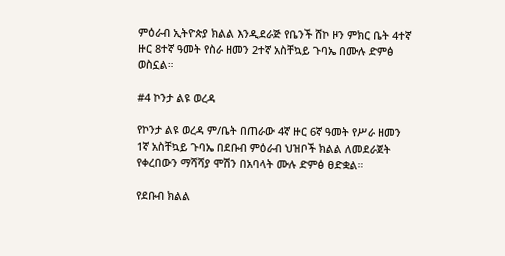ምዕራብ ኢትዮጵያ ክልል እንዲደራጅ የቤንች ሸኮ ዞን ምክር ቤት 4ተኛ ዙር 8ተኛ ዓመት የስራ ዘመን 2ተኛ አስቸኳይ ጉባኤ በሙሉ ድምፅ ወስኗል።

#4 ኮንታ ልዩ ወረዳ

የኮንታ ልዩ ወረዳ ም/ቤት በጠራው 4ኛ ዙር 6ኛ ዓመት የሥራ ዘመን 1ኛ አስቸኳይ ጉባኤ በደቡብ ምዕራብ ህዝቦች ክልል ለመደራጀት የቀረበውን ማሻሻያ ሞሽን በአባላት ሙሉ ድምፅ ፀድቋል።

የደቡብ ክልል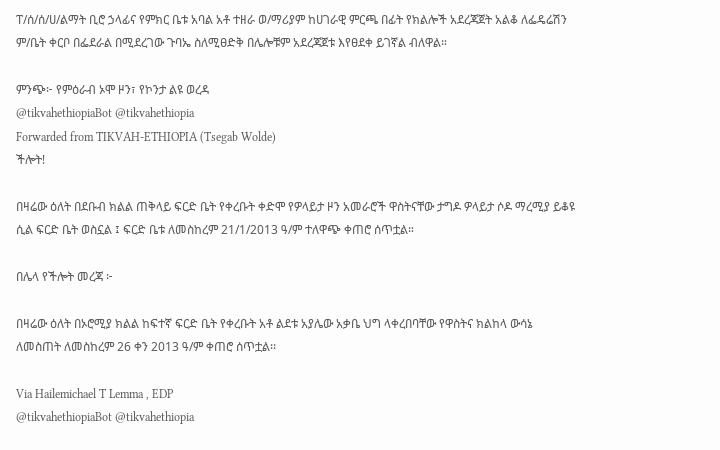ፐ/ሰ/ሰ/ሀ/ልማት ቢሮ ኃላፊና የምክር ቤቱ አባል አቶ ተዘራ ወ/ማሪያም ከሀገራዊ ምርጫ በፊት የክልሎች አደረጃጀት አልቆ ለፌዴሬሽን ም/ቤት ቀርቦ በፌደራል በሚደረገው ጉባኤ ስለሚፀድቅ በሌሎቹም አደረጃጀቱ እየፀደቀ ይገኛል ብለዋል።

ምንጭ፦ የምዕራብ ኦሞ ዞን፣ የኮንታ ልዩ ወረዳ
@tikvahethiopiaBot @tikvahethiopia
Forwarded from TIKVAH-ETHIOPIA (Tsegab Wolde)
ችሎት!

በዛሬው ዕለት በደቡብ ክልል ጠቅላይ ፍርድ ቤት የቀረቡት ቀድሞ የዎላይታ ዞን አመራሮች ዋስትናቸው ታግዶ ዎላይታ ሶዶ ማረሚያ ይቆዩ ሲል ፍርድ ቤት ወስኗል ፤ ፍርድ ቤቱ ለመስከረም 21/1/2013 ዓ/ም ተለዋጭ ቀጠሮ ሰጥቷል።

በሌላ የችሎት መረጃ ፦

በዛሬው ዕለት በኦሮሚያ ክልል ከፍተኛ ፍርድ ቤት የቀረቡት አቶ ልደቱ አያሌው አቃቤ ህግ ላቀረበባቸው የዋስትና ክልከላ ውሳኔ ለመስጠት ለመስከረም 26 ቀን 2013 ዓ/ም ቀጠሮ ሰጥቷል፡፡

Via Hailemichael T Lemma , EDP
@tikvahethiopiaBot @tikvahethiopia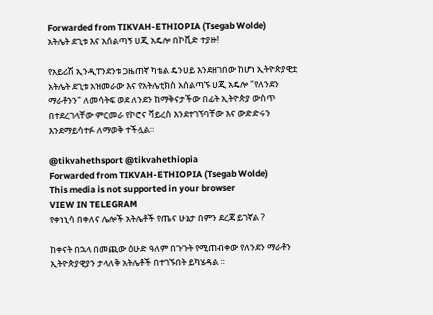Forwarded from TIKVAH-ETHIOPIA (Tsegab Wolde)
አትሌት ደጊቱ እና አሰልጣኝ ሀጂ አዴሎ በኮቪድ ተያዙ!

የአይሪሽ ኢንዲፐንደንቱ ጋዜጠኛ ካቴል ዴንሀይ እንደዘገበው ከሆነ ኢትዮጵያዊቷ አትሌት ደጊቱ አዝመራው እና የአትሌቲክስ አሰልጣኙ ሀጂ አዴሎ "የለንደን ማራቶንን" ለመሳትፍ ወደ ለንደን ከማቅናታችው በፊት ኢትዮጵያ ውስጥ በተደረገላቸው ምርመራ የኮሮና ቫይረስ እንደተገኘባቸው እና ውድድሩን እንደማይሳተፉ ለማወቅ ተችሏል።

@tikvahethsport @tikvahethiopia
Forwarded from TIKVAH-ETHIOPIA (Tsegab Wolde)
This media is not supported in your browser
VIEW IN TELEGRAM
የቀነኒሳ በቀለና ሌሎች አትሌቶች የጤና ሁኔታ በምን ደረጃ ይገኛል ?

ከቀናት በኋላ በመጪው ዕሁድ ዓለም በጉጉት የሚጠብቀው የለንደን ማራቶን ኢትዮጵያዊያን ታላለቅ አትሌቶች በተገኙበት ይካሄዳል ።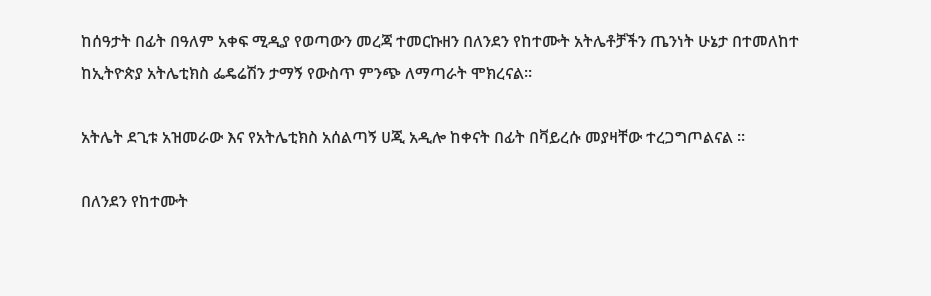ከሰዓታት በፊት በዓለም አቀፍ ሚዲያ የወጣውን መረጃ ተመርኩዘን በለንደን የከተሙት አትሌቶቻችን ጤንነት ሁኔታ በተመለከተ ከኢትዮጵያ አትሌቲክስ ፌዴሬሽን ታማኝ የውስጥ ምንጭ ለማጣራት ሞክረናል።

አትሌት ደጊቱ አዝመራው እና የአትሌቲክስ አሰልጣኝ ሀጂ አዲሎ ከቀናት በፊት በቫይረሱ መያዛቸው ተረጋግጦልናል ።

በለንደን የከተሙት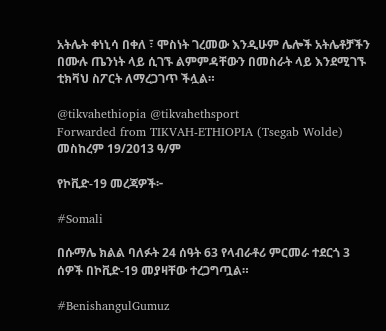አትሌት ቀነኒሳ በቀለ ፣ ሞስነት ገረመው እንዲሁም ሌሎች አትሌቶቻችን በሙሉ ጤንነት ላይ ሲገኙ ልምምዳቸውን በመስራት ላይ እንደሚገኙ ቲክቫህ ስፖርት ለማረጋገጥ ችሏል።

@tikvahethiopia @tikvahethsport
Forwarded from TIKVAH-ETHIOPIA (Tsegab Wolde)
መስከረም 19/2013 ዓ/ም

የኮቪድ-19 መረጃዎች፦

#Somali

በሱማሌ ክልል ባለፉት 24 ሰዓት 63 የላብራቶሪ ምርመራ ተደርጎ 3 ሰዎች በኮቪድ-19 መያዛቸው ተረጋግጧል።

#BenishangulGumuz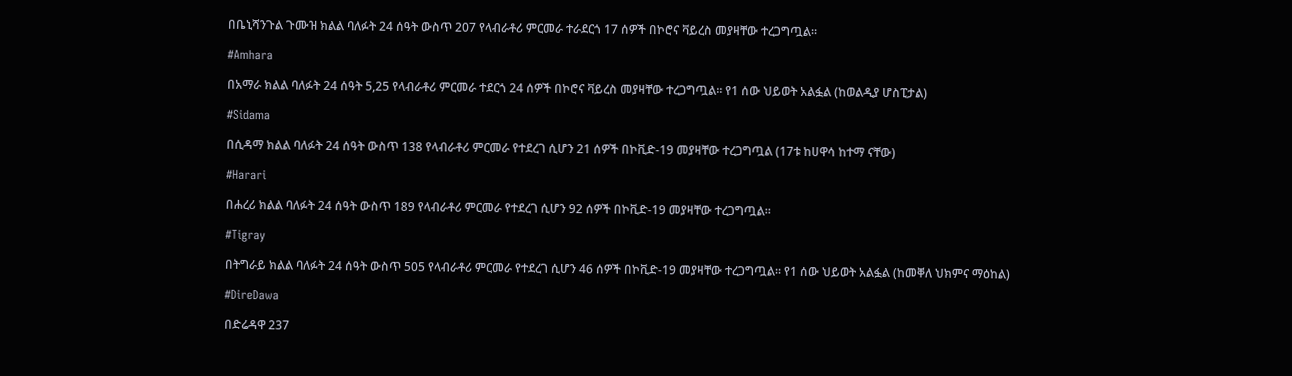በቤኒሻንጉል ጉሙዝ ክልል ባለፉት 24 ሰዓት ውስጥ 207 የላብራቶሪ ምርመራ ተራደርጎ 17 ሰዎች በኮሮና ቫይረስ መያዛቸው ተረጋግጧል።

#Amhara

በአማራ ክልል ባለፉት 24 ሰዓት 5,25 የላብራቶሪ ምርመራ ተደርጎ 24 ሰዎች በኮሮና ቫይረስ መያዛቸው ተረጋግጧል። የ1 ሰው ህይወት አልፏል (ከወልዲያ ሆስፒታል)

#Sidama

በሲዳማ ክልል ባለፉት 24 ሰዓት ውስጥ 138 የላብራቶሪ ምርመራ የተደረገ ሲሆን 21 ሰዎች በኮቪድ-19 መያዛቸው ተረጋግጧል (17ቱ ከሀዋሳ ከተማ ናቸው)

#Harari

በሐረሪ ክልል ባለፉት 24 ሰዓት ውስጥ 189 የላብራቶሪ ምርመራ የተደረገ ሲሆን 92 ሰዎች በኮቪድ-19 መያዛቸው ተረጋግጧል።

#Tigray

በትግራይ ክልል ባለፉት 24 ሰዓት ውስጥ 505 የላብራቶሪ ምርመራ የተደረገ ሲሆን 46 ሰዎች በኮቪድ-19 መያዛቸው ተረጋግጧል። የ1 ሰው ህይወት አልፏል (ከመቐለ ህክምና ማዕከል)

#DireDawa

በድሬዳዋ 237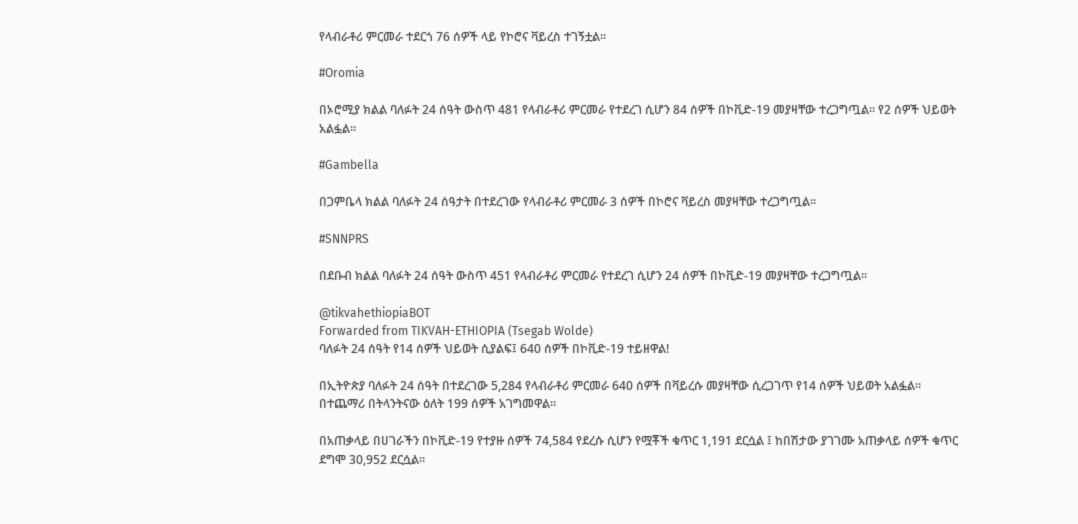የላብራቶሪ ምርመራ ተደርጎ 76 ሰዎች ላይ የኮሮና ቫይረስ ተገኝቷል።

#Oromia

በኦሮሚያ ክልል ባለፉት 24 ሰዓት ውስጥ 481 የላብራቶሪ ምርመራ የተደረገ ሲሆን 84 ሰዎች በኮቪድ-19 መያዛቸው ተረጋግጧል። የ2 ሰዎች ህይወት አልፏል።

#Gambella

በጋምቤላ ክልል ባለፉት 24 ሰዓታት በተደረገው የላብራቶሪ ምርመራ 3 ሰዎች በኮሮና ቫይረስ መያዛቸው ተረጋግጧል።

#SNNPRS

በደቡብ ክልል ባለፉት 24 ሰዓት ውስጥ 451 የላብራቶሪ ምርመራ የተደረገ ሲሆን 24 ሰዎች በኮቪድ-19 መያዛቸው ተረጋግጧል።

@tikvahethiopiaBOT
Forwarded from TIKVAH-ETHIOPIA (Tsegab Wolde)
ባለፉት 24 ሰዓት የ14 ሰዎች ህይወት ሲያልፍ፤ 640 ሰዎች በኮቪድ-19 ተይዘዋል!

በኢትዮጵያ ባለፉት 24 ሰዓት በተደረገው 5,284 የላብራቶሪ ምርመራ 640 ሰዎች በቫይረሱ መያዛቸው ሲረጋገጥ የ14 ሰዎች ህይወት አልፏል። በተጨማሪ በትላንትናው ዕለት 199 ሰዎች አገግመዋል።

በአጠቃላይ በሀገራችን በኮቪድ-19 የተያዙ ሰዎች 74,584 የደረሱ ሲሆን የሟቾች ቁጥር 1,191 ደርሷል ፤ ከበሽታው ያገገሙ አጠቃላይ ሰዎች ቁጥር ደግሞ 30,952 ደርሷል።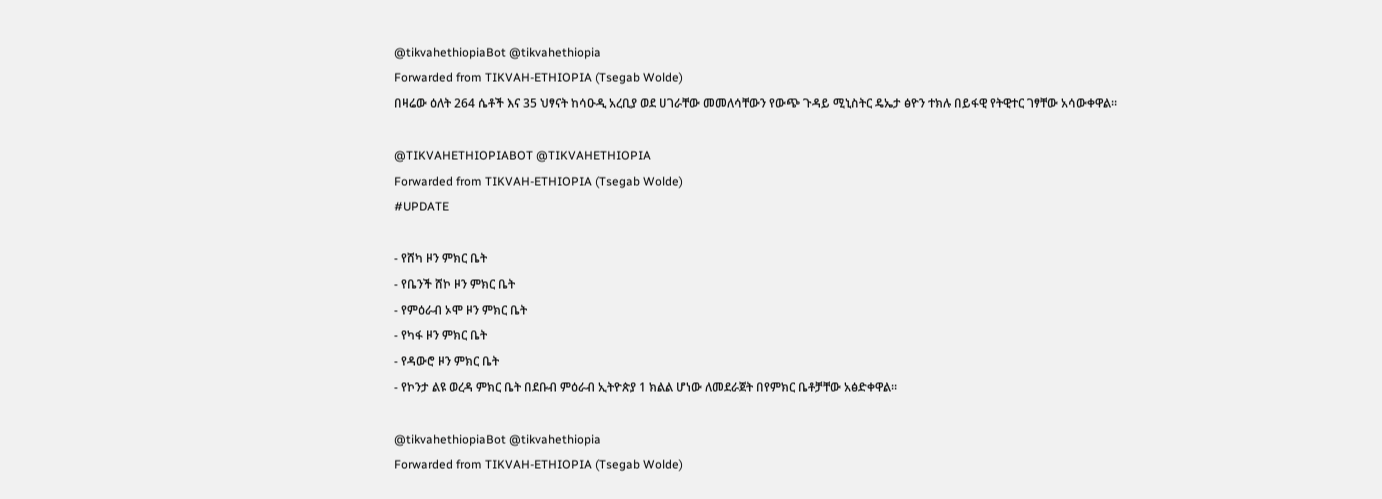@tikvahethiopiaBot @tikvahethiopia
Forwarded from TIKVAH-ETHIOPIA (Tsegab Wolde)
በዛሬው ዕለት 264 ሴቶች እና 35 ህፃናት ከሳዑዲ አረቢያ ወደ ሀገራቸው መመለሳቸውን የውጭ ጉዳይ ሚኒስትር ዴኤታ ፅዮን ተክሉ በይፋዊ የትዊተር ገፃቸው አሳውቀዋል።

@TIKVAHETHIOPIABOT @TIKVAHETHIOPIA
Forwarded from TIKVAH-ETHIOPIA (Tsegab Wolde)
#UPDATE

- የሸካ ዞን ምክር ቤት
- የቤንች ሸኮ ዞን ምክር ቤት
- የምዕራብ ኦሞ ዞን ምክር ቤት
- የካፋ ዞን ምክር ቤት
- የዳውሮ ዞን ምክር ቤት
- የኮንታ ልዩ ወረዳ ምክር ቤት በደቡብ ምዕራብ ኢትዮጵያ 1 ክልል ሆነው ለመደራጀት በየምክር ቤቶቻቸው አፅድቀዋል።

@tikvahethiopiaBot @tikvahethiopia
Forwarded from TIKVAH-ETHIOPIA (Tsegab Wolde)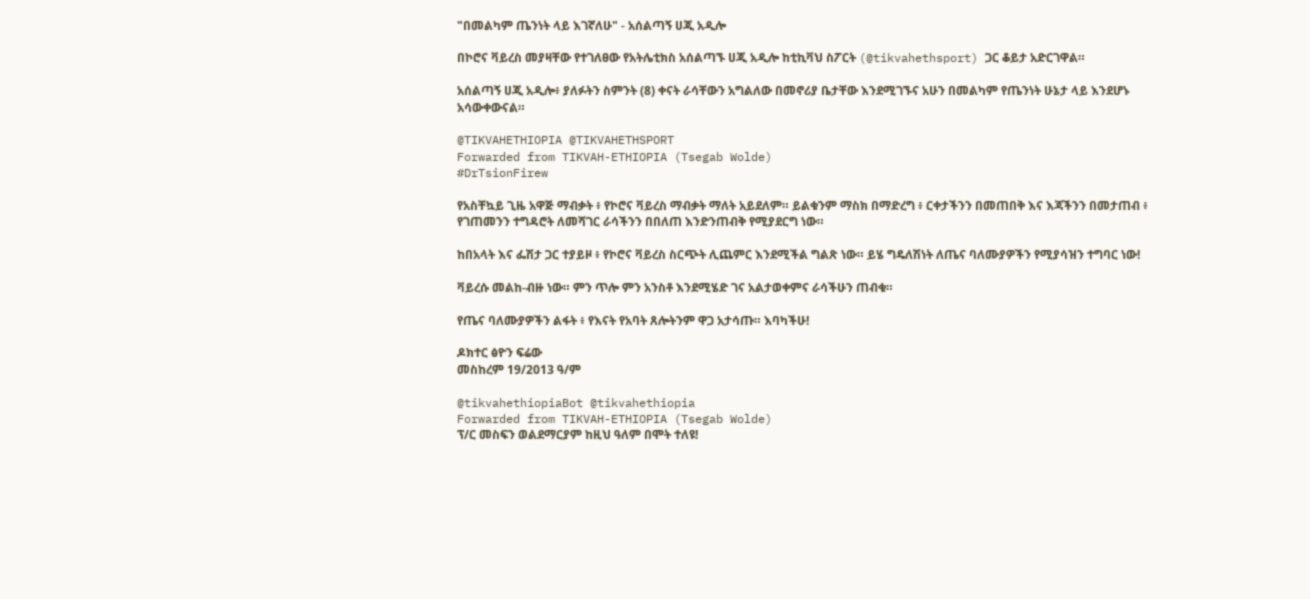"በመልካም ጤንነት ላይ እገኛለሁ" - አሰልጣኝ ሀጂ አዲሎ

በኮሮና ቫይረስ መያዛቸው የተገለፀው የአትሌቲክስ አሰልጣኙ ሀጂ አዲሎ ከቲኪቫህ ስፖርት (@tikvahethsport) ጋር ቆይታ አድርገዋል።

አሰልጣኝ ሀጂ አዲሎ፥ ያለፉትን ስምንት (8) ቀናት ራሳቸውን አግልለው በመኖሪያ ቤታቸው እንደሚገኙና አሁን በመልካም የጤንነት ሁኔታ ላይ እንደሆኑ አሳውቀውናል።

@TIKVAHETHIOPIA @TIKVAHETHSPORT
Forwarded from TIKVAH-ETHIOPIA (Tsegab Wolde)
#DrTsionFirew

የአስቸኳይ ጊዜ አዋጅ ማብቃት ፥ የኮሮና ቫይረስ ማብቃት ማለት አይደለም። ይልቁንም ማስክ በማድረግ ፥ ርቀታችንን በመጠበቅ እና እጃችንን በመታጠብ ፥ የገጠመንን ተግዳሮት ለመሻገር ራሳችንን በበለጠ እንድንጠብቅ የሚያደርግ ነው።

ከበአላት እና ፌሽታ ጋር ተያይዞ ፥ የኮሮና ቫይረስ ስርጭት ሊጨምር እንደሚችል ግልጽ ነው። ይሄ ግዴለሽነት ለጤና ባለሙያዎችን የሚያሳዝን ተግባር ነው!

ቫይረሱ መልከ-ብዙ ነው። ምን ጥሎ ምን አንስቶ እንደሚሄድ ገና አልታወቀምና ራሳችሁን ጠብቁ።

የጤና ባለሙያዎችን ልፋት ፥ የእናት የአባት ጸሎትንም ዋጋ አታሳጡ። እባካችሁ!

ዶክተር ፅዮን ፍሬው
መስከረም 19/2013 ዓ/ም

@tikvahethiopiaBot @tikvahethiopia
Forwarded from TIKVAH-ETHIOPIA (Tsegab Wolde)
ፕ/ር መስፍን ወልደማርያም ከዚህ ዓለም በሞት ተለዩ!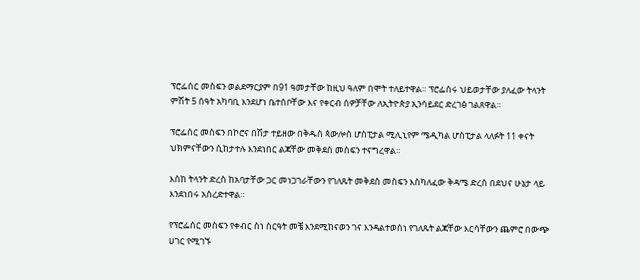ፕሮፌሰር መስፍን ወልደማርያም በ91 ዓመታቸው ከዚህ ዓለም በሞት ተለይተዋል። ፕሮፌሰሩ ህይወታቸው ያለፈው ትላንት ምሽት 5 ሰዓት አካባቢ እንደሆነ ቤተሰቦቸው እና የቀርብ ሰዎቻቸው ለኢትዮጵያ ኢንሳይደር ድረገፅ ገልጸዋል።

ፕሮፌሰር መስፍን በኮሮና በሽታ ተይዘው በቅዱስ ጳውሎስ ሆስፒታል ሚሊኒየም ሜዲካል ሆስፒታል ላለፉት 11 ቀናት ህክምናቸውን ሲከታተሉ እንደነበር ልጃቸው መቅደስ መስፍን ተናግረዋል።

እስከ ትላንት ድረስ ከአባታቸው ጋር መነጋገራቸውን የገለጹት መቅደስ መስፍን እስካለፈው ቅዳሜ ድረስ በደህና ሁኔታ ላይ እንደነበሩ አስረድተዋል።

የፕሮፌሰር መስፍን የቀብር ስነ ስርዓት መቼ እንደሚከናወን ገና እንዳልተወሰነ የገለጹት ልጃቸው እርሳቸውን ጨምሮ በውጭ ሀገር የሚገኙ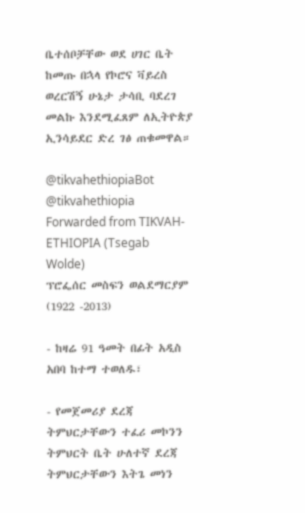ቤተሰቦቻቸው ወደ ሀገር ቤት ከመጡ በኋላ የኮሮና ቫይረስ ወረርሽኝ ሁኔታ ታሳቢ ባደረገ መልኩ እንደሚፈጸም ለኢትዮጵያ ኢንሳይደር ድረ ገፅ ጠቁመዋል።

@tikvahethiopiaBot @tikvahethiopia
Forwarded from TIKVAH-ETHIOPIA (Tsegab Wolde)
ፕሮፌሰር መስፍን ወልደማርያም (1922 -2013)

- ከዛሬ 91 ዓመት በፊት አዲስ አበባ ከተማ ተወለዱ፣

- የመጀመሪያ ደረጃ ትምህርታቸውን ተፈሪ መኮንን ትምህርት ቤት ሁለተኛ ደረጃ ትምህርታቸውን እትጌ መነን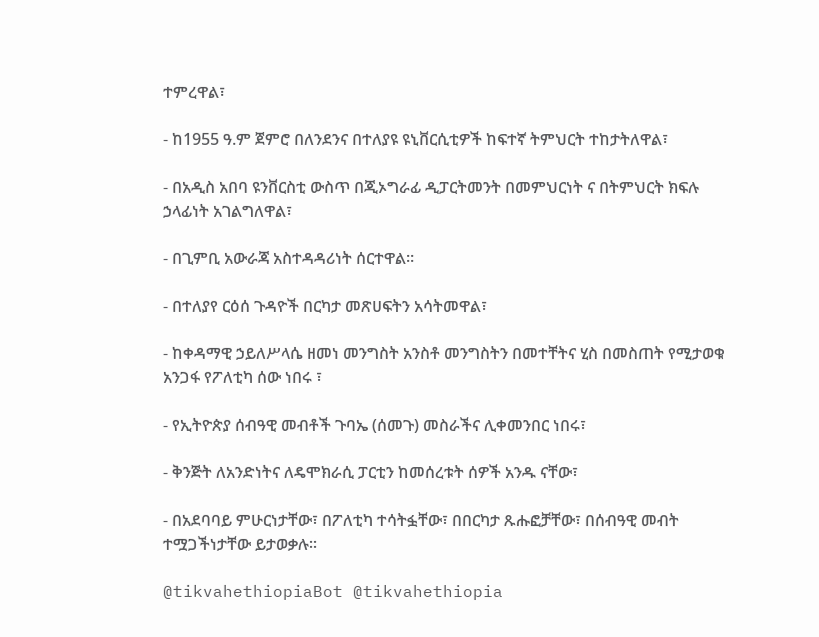ተምረዋል፣

- ከ1955 ዓ.ም ጀምሮ በለንደንና በተለያዩ ዩኒቨርሲቲዎች ከፍተኛ ትምህርት ተከታትለዋል፣

- በአዲስ አበባ ዩንቨርስቲ ውስጥ በጂኦግራፊ ዲፓርትመንት በመምህርነት ና በትምህርት ክፍሉ ኃላፊነት አገልግለዋል፣

- በጊምቢ አውራጃ አስተዳዳሪነት ሰርተዋል።

- በተለያየ ርዕሰ ጉዳዮች በርካታ መጽሀፍትን አሳትመዋል፣

- ከቀዳማዊ ኃይለሥላሴ ዘመነ መንግስት አንስቶ መንግስትን በመተቸትና ሂስ በመስጠት የሚታወቁ አንጋፋ የፖለቲካ ሰው ነበሩ ፣

- የኢትዮጵያ ሰብዓዊ መብቶች ጉባኤ (ሰመጉ) መስራችና ሊቀመንበር ነበሩ፣

- ቅንጅት ለአንድነትና ለዴሞክራሲ ፓርቲን ከመሰረቱት ሰዎች አንዱ ናቸው፣

- በአደባባይ ምሁርነታቸው፣ በፖለቲካ ተሳትፏቸው፣ በበርካታ ጹሑፎቻቸው፣ በሰብዓዊ መብት ተሟጋችነታቸው ይታወቃሉ፡፡

@tikvahethiopiaBot @tikvahethiopia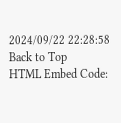2024/09/22 22:28:58
Back to Top
HTML Embed Code: